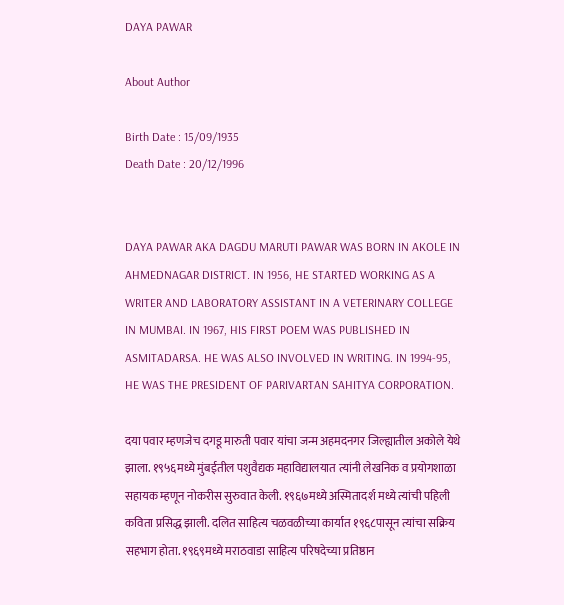DAYA PAWAR

About Author

Birth Date : 15/09/1935
Death Date : 20/12/1996


DAYA PAWAR AKA DAGDU MARUTI PAWAR WAS BORN IN AKOLE IN AHMEDNAGAR DISTRICT. IN 1956, HE STARTED WORKING AS A WRITER AND LABORATORY ASSISTANT IN A VETERINARY COLLEGE IN MUMBAI. IN 1967, HIS FIRST POEM WAS PUBLISHED IN ASMITADARSA. HE WAS ALSO INVOLVED IN WRITING. IN 1994-95, HE WAS THE PRESIDENT OF PARIVARTAN SAHITYA CORPORATION.

दया पवार म्हणजेच दगडू मारुती पवार यांचा जन्म अहमदनगर जिल्ह्यातील अकोले येथे झाला. १९५६मध्ये मुंबईतील पशुवैद्यक महाविद्यालयात त्यांनी लेखनिक व प्रयोगशाळा सहायक म्हणून नोकरीस सुरुवात केली. १९६७मध्ये अस्मितादर्श मध्ये त्यांची पहिली कविता प्रसिद्ध झाली. दलित साहित्य चळवळीच्या कार्यात १९६८पासून त्यांचा सक्रिय सहभाग होता. १९६९मध्ये मराठवाडा साहित्य परिषदेच्या प्रतिष्ठान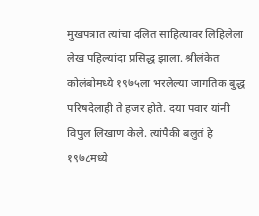मुखपत्रात त्यांचा दलित साहित्यावर लिहिलेला लेख पहिल्यांदा प्रसिद्ध झाला. श्रीलंकेत कोलंबोमध्ये १९७५ला भरलेल्या जागतिक बुद्ध परिषदेलाही ते हजर होते. दया पवार यांनी विपुल लिखाण केले. त्यांपैकी बलुतं हे १९७८मध्ये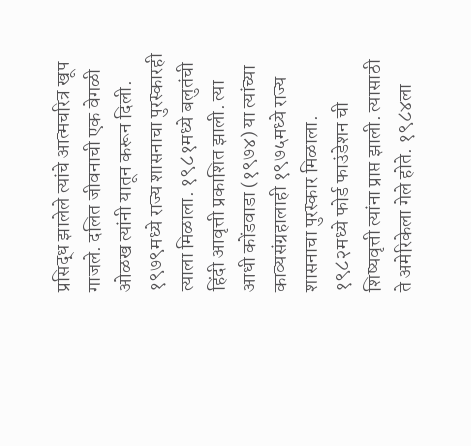प्रसिद्ध झालेले त्यांचे आत्मचरित्र खूप गाजले. दलित जीवनाची एक वेगळी ओळख त्यांनी यातून करून दिली. १९७९मध्ये राज्य शासनाचा पुरस्कारही त्याला मिळाला. १९८१मध्ये बलुतंची हिंदी आवृत्ती प्रकाशित झाली. त्या आधी कोंडवाडा (१९७४) या त्यांच्या काव्यसंग्रहालाही १९७५मध्ये राज्य शासनाचा पुरस्कार मिळाला. १९८२मध्ये फोर्ड फाउंडेशन ची शिष्यवृत्ती त्यांना प्राप्त झाली. त्यासाठी ते अमेरिकेला गेले होते. १९८४ला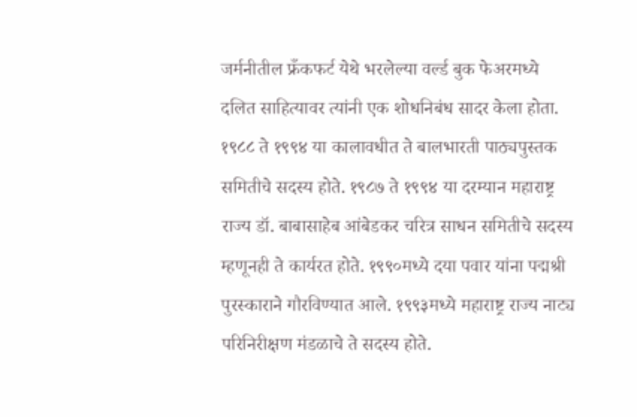जर्मनीतील फ्रँकफर्ट येथे भरलेल्या वर्ल्ड बुक फेअरमध्ये दलित साहित्यावर त्यांनी एक शोधनिबंध सादर केला होता. १९८८ ते १९९४ या कालावधीत ते बालभारती पाठ्यपुस्तक समितीचे सदस्य होते. १९८७ ते १९९४ या दरम्यान महाराष्ट्र राज्य डॉ. बाबासाहेब आंबेडकर चरित्र साधन समितीचे सदस्य म्हणूनही ते कार्यरत होते. १९९०मध्ये दया पवार यांना पद्मश्री पुरस्काराने गौरविण्यात आले. १९९३मध्ये महाराष्ट्र राज्य नाट्य परिनिरीक्षण मंडळाचे ते सदस्य होते.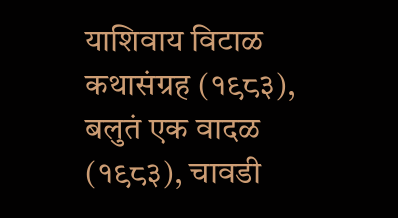याशिवाय विटाळ कथासंग्रह (१९८३), बलुतं एक वादळ (१९८३), चावडी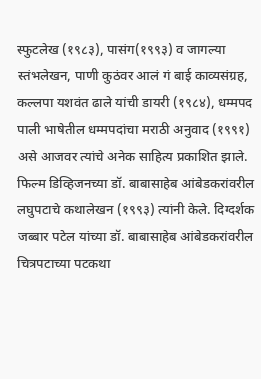स्फुटलेख (१९८३), पासंग(१९९३) व जागल्या स्तंभलेखन, पाणी कुठंवर आलं गं बाई काव्यसंग्रह, कल्लपा यशवंत ढाले यांची डायरी (१९८४), धम्मपद पाली भाषेतील धम्मपदांचा मराठी अनुवाद (१९९१) असे आजवर त्यांचे अनेक साहित्य प्रकाशित झाले. फिल्म डिव्हिजनच्या डॉ. बाबासाहेब आंबेडकरांवरील लघुपटाचे कथालेखन (१९९३) त्यांनी केले. दिग्दर्शक जब्बार पटेल यांच्या डॉ. बाबासाहेब आंबेडकरांवरील चित्रपटाच्या पटकथा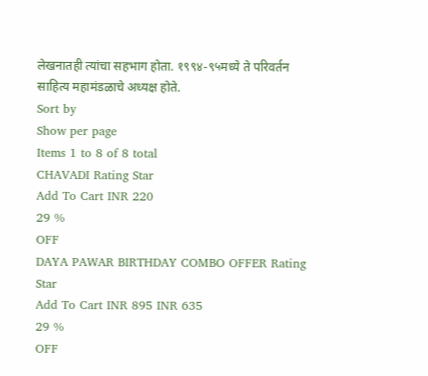लेखनातही त्यांचा सहभाग होता. १९९४-९५मध्ये ते परिवर्तन साहित्य महामंडळाचे अध्यक्ष होते.
Sort by
Show per page
Items 1 to 8 of 8 total
CHAVADI Rating Star
Add To Cart INR 220
29 %
OFF
DAYA PAWAR BIRTHDAY COMBO OFFER Rating Star
Add To Cart INR 895 INR 635
29 %
OFF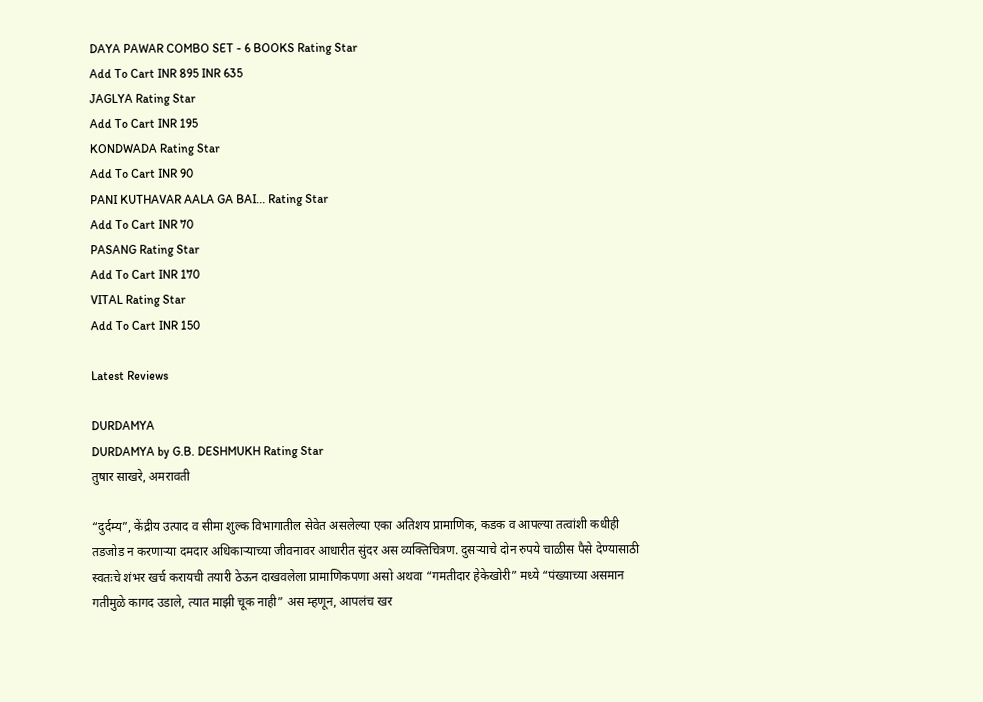DAYA PAWAR COMBO SET - 6 BOOKS Rating Star
Add To Cart INR 895 INR 635
JAGLYA Rating Star
Add To Cart INR 195
KONDWADA Rating Star
Add To Cart INR 90
PANI KUTHAVAR AALA GA BAI... Rating Star
Add To Cart INR 70
PASANG Rating Star
Add To Cart INR 170
VITAL Rating Star
Add To Cart INR 150

Latest Reviews

DURDAMYA
DURDAMYA by G.B. DESHMUKH Rating Star
तुषार साखरे, अमरावती

“दुर्दम्य”, केंद्रीय उत्पाद व सीमा शुल्क विभागातील सेवेत असलेल्या एका अतिशय प्रामाणिक, कडक व आपल्या तत्वांशी कधीही तडजोड न करणाऱ्या दमदार अधिकाऱ्याच्या जीवनावर आधारीत सुंदर अस व्यक्तिचित्रण. दुसऱ्याचे दोन रुपये चाळीस पैसे देण्यासाठी स्वतःचे शंभर खर्च करायची तयारी ठेऊन दाखवलेला प्रामाणिकपणा असो अथवा “गमतीदार हेकेखोरी” मध्ये “पंख्याच्या असमान गतीमुळे कागद उडाले, त्यात माझी चूक नाही” अस म्हणून, आपलंच खर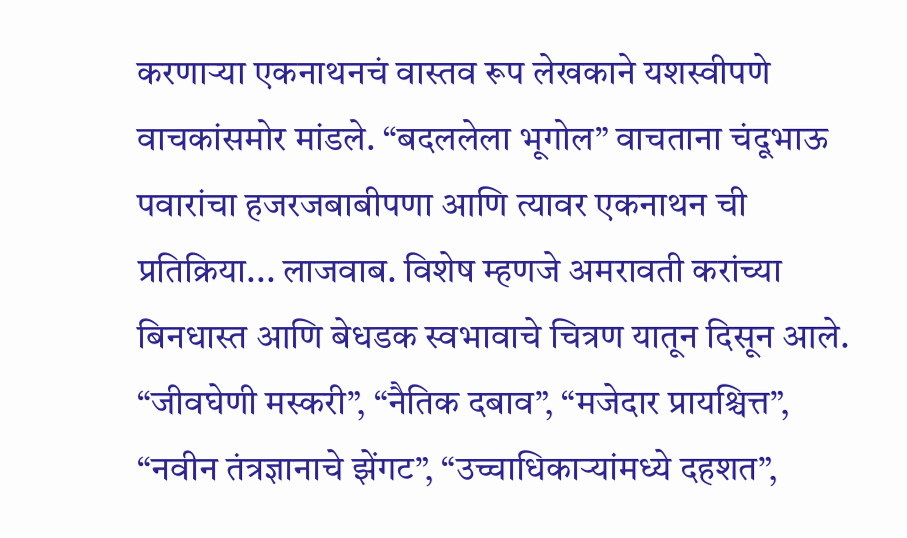करणाऱ्या एकनाथनचं वास्तव रूप लेखकाने यशस्वीपणे वाचकांसमोर मांडले. “बदललेला भूगोल” वाचताना चंदूभाऊ पवारांचा हजरजबाबीपणा आणि त्यावर एकनाथन ची प्रतिक्रिया... लाजवाब. विशेष म्हणजे अमरावती करांच्या बिनधास्त आणि बेधडक स्वभावाचे चित्रण यातून दिसून आले. “जीवघेणी मस्करी”, “नैतिक दबाव”, “मजेदार प्रायश्चित्त”, “नवीन तंत्रज्ञानाचे झेंगट”, “उच्चाधिकाऱ्यांमध्ये दहशत”,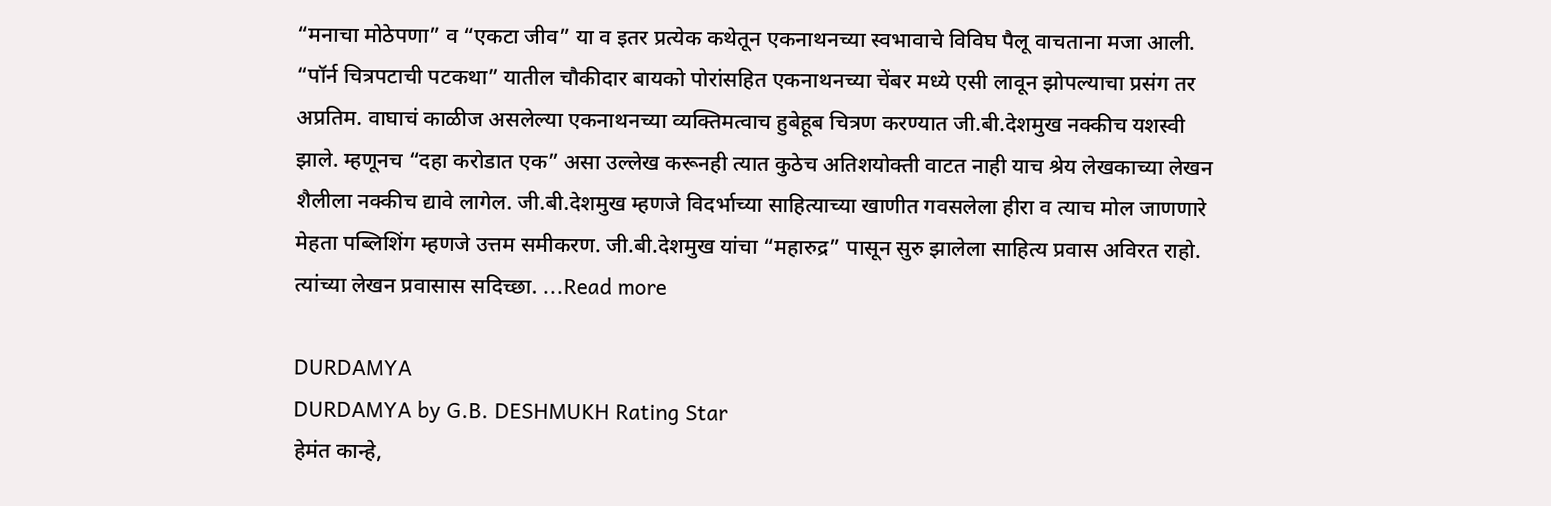“मनाचा मोठेपणा” व “एकटा जीव” या व इतर प्रत्येक कथेतून एकनाथनच्या स्वभावाचे विविघ पैलू वाचताना मजा आली. “पॉर्न चित्रपटाची पटकथा” यातील चौकीदार बायको पोरांसहित एकनाथनच्या चेंबर मध्ये एसी लावून झोपल्याचा प्रसंग तर अप्रतिम. वाघाचं काळीज असलेल्या एकनाथनच्या व्यक्तिमत्वाच हुबेहूब चित्रण करण्यात जी.बी.देशमुख नक्कीच यशस्वी झाले. म्हणूनच “दहा करोडात एक” असा उल्लेख करूनही त्यात कुठेच अतिशयोक्ती वाटत नाही याच श्रेय लेखकाच्या लेखन शैलीला नक्कीच द्यावे लागेल. जी.बी.देशमुख म्हणजे विदर्भाच्या साहित्याच्या खाणीत गवसलेला हीरा व त्याच मोल जाणणारे मेहता पब्लिशिंग म्हणजे उत्तम समीकरण. जी.बी.देशमुख यांचा “महारुद्र” पासून सुरु झालेला साहित्य प्रवास अविरत राहो. त्यांच्या लेखन प्रवासास सदिच्छा. ...Read more

DURDAMYA
DURDAMYA by G.B. DESHMUKH Rating Star
हेमंत कान्हे,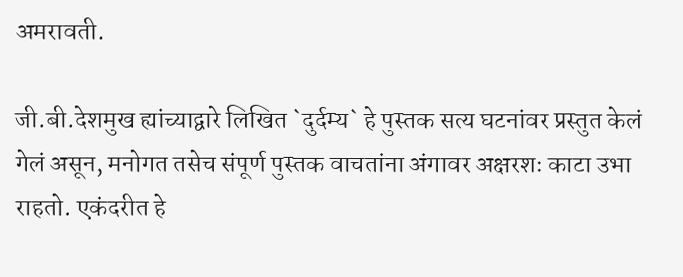अमरावती.

जी.बी.देशमुख ह्यांच्याद्वारे लिखित `दुर्दम्य` हे पुस्तक सत्य घटनांवर प्रस्तुत केलं गेलं असून, मनोगत तसेच संपूर्ण पुस्तक वाचतांना अंगावर अक्षरशः काटा उभा राहतो. एकंदरीत हे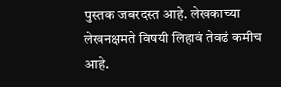पुस्तक जबरदस्त आहे. लेखकाच्या लेखनक्षमते विषयी लिहावं तेवढं कमीच आहे.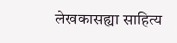लेखकासह्या साहित्य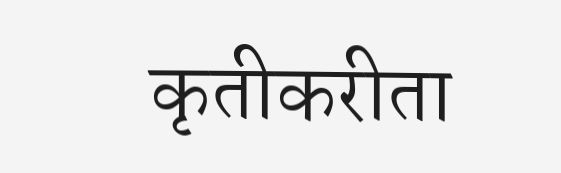कृतीकरीता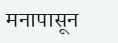मनापासून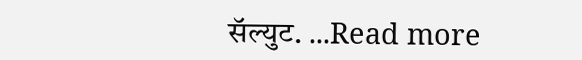सॅल्युट. ...Read more